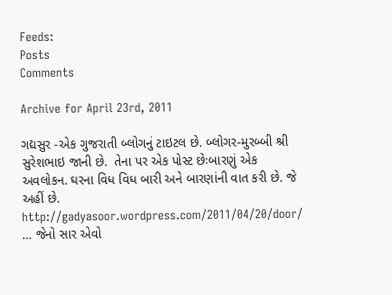Feeds:
Posts
Comments

Archive for April 23rd, 2011

ગદ્યસુર -એક ગુજરાતી બ્લોગનું ટાઇટલ છે. બ્લોગર-મુરબ્બી શ્રી સુરેશભાઇ જાની છે.  તેના પર એક પોસ્ટ છેઃબારણું એક અવલોકન. ઘરના વિધ વિધ બારી અને બારણાંની વાત કરી છે. જે અહીં છે. http://gadyasoor.wordpress.com/2011/04/20/door/   … જેનો સાર એવો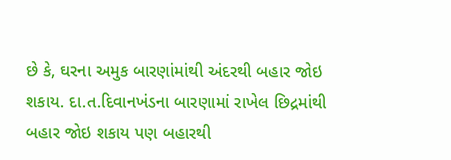છે કે, ઘરના અમુક બારણાંમાંથી અંદરથી બહાર જોઇ શકાય. દા.ત.દિવાનખંડના બારણામાં રાખેલ છિદ્રમાંથી બહાર જોઇ શકાય પણ બહારથી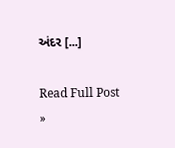અંદર [...]

Read Full Post »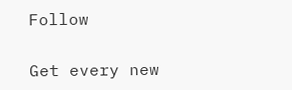Follow

Get every new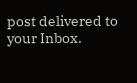post delivered to your Inbox.